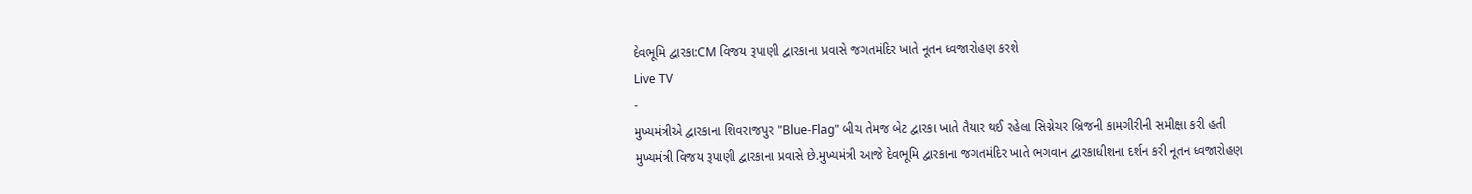દેવભૂમિ દ્વારકા:CM વિજય રૂપાણી દ્વારકાના પ્રવાસે જગતમંદિર ખાતે નૂતન ધ્વજારોહણ કરશે
Live TV
-
મુખ્યમંત્રીએ દ્વારકાના શિવરાજપુર "Blue-Flag" બીચ તેમજ બેટ દ્વારકા ખાતે તૈયાર થઈ રહેલા સિગ્નેચર બ્રિજની કામગીરીની સમીક્ષા કરી હતી
મુખ્યમંત્રી વિજય રૂપાણી દ્વારકાના પ્રવાસે છે.મુખ્યમંત્રી આજે દેવભૂમિ દ્વારકાના જગતમંદિર ખાતે ભગવાન દ્વારકાધીશના દર્શન કરી નૂતન ધ્વજારોહણ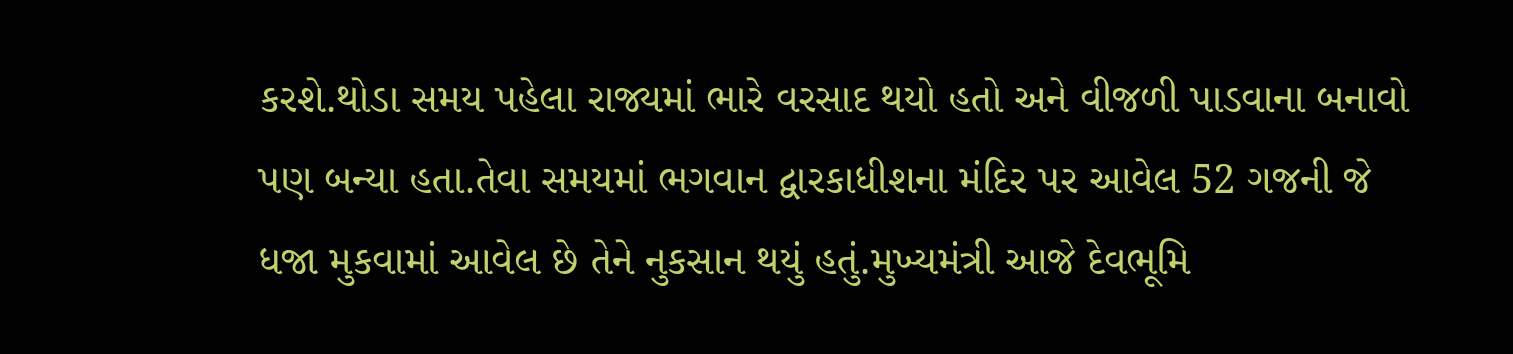કરશે.થોડા સમય પહેલા રાજ્યમાં ભારે વરસાદ થયો હતો અને વીજળી પાડવાના બનાવો પણ બન્યા હતા.તેવા સમયમાં ભગવાન દ્વારકાધીશના મંદિર પર આવેલ 52 ગજની જે ધજા મુકવામાં આવેલ છે તેને નુકસાન થયું હતું.મુખ્યમંત્રી આજે દેવભૂમિ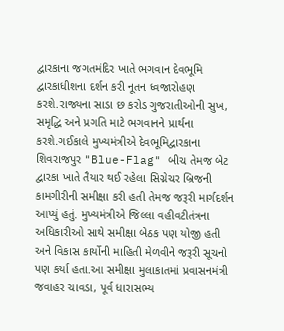દ્વારકાના જગતમંદિર ખાતે ભગવાન દેવભૂમિ દ્વારકાધીશના દર્શન કરી નૂતન ધ્વજારોહણ કરશે.રાજ્યના સાડા છ કરોડ ગુજરાતીઓની સુખ, સમૃદ્ધિ અને પ્રગતિ માટે ભગવાનને પ્રાર્થના કરશે.ગઈકાલે મુખ્યમંત્રીએ દેવભૂમિદ્વારકાના શિવરાજપુર "Blue-Flag" બીચ તેમજ બેટ દ્વારકા ખાતે તૈયાર થઈ રહેલા સિગ્નેચર બ્રિજની કામગીરીની સમીક્ષા કરી હતી તેમજ જરૂરી માર્ગદર્શન આપ્યું હતું. મુખ્યમંત્રીએ જિલ્લા વહીવટીતંત્રના અધિકારીઓ સાથે સમીક્ષા બેઠક પણ યોજી હતી અને વિકાસ કાર્યોની માહિતી મેળવીને જરૂરી સૂચનો પણ કર્યા હતા.આ સમીક્ષા મુલાકાતમાં પ્રવાસનમંત્રી જવાહર ચાવડા, પૂર્વ ધારાસભ્ય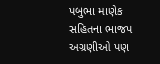પબુભા માણેક સહિતના ભાજપ અગ્રણીઓ પણ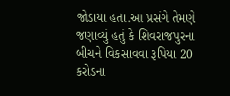જોડાયા હતા.આ પ્રસંગે તેમણે જણાવ્યું હતું કે શિવરાજપુરના બીચને વિકસાવવા રૂપિયા 20 કરોડના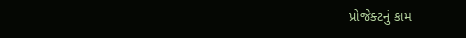પ્રોજેક્ટનું કામ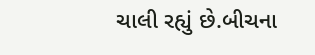ચાલી રહ્યું છે.બીચના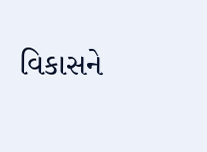વિકાસને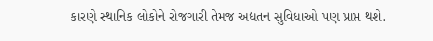કારણે સ્થાનિક લોકોને રોજગારી તેમજ અદ્યતન સુવિધાઓ પણ પ્રાપ્ત થશે.